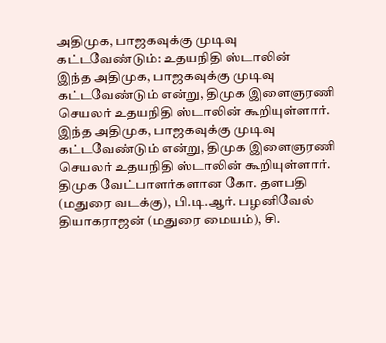அதிமுக, பாஜகவுக்கு முடிவு கட்டவேண்டும்: உதயநிதி ஸ்டாலின்
இந்த அதிமுக, பாஜகவுக்கு முடிவு கட்டவேண்டும் என்று, திமுக இளைஞரணி செயலர் உதயநிதி ஸ்டாலின் கூறியுள்ளார்.
இந்த அதிமுக, பாஜகவுக்கு முடிவு கட்டவேண்டும் என்று, திமுக இளைஞரணி செயலர் உதயநிதி ஸ்டாலின் கூறியுள்ளார்.
திமுக வேட்பாளர்களான கோ. தளபதி (மதுரை வடக்கு), பி.டி.ஆர். பழனிவேல் தியாகராஜன் (மதுரை மையம்), சி.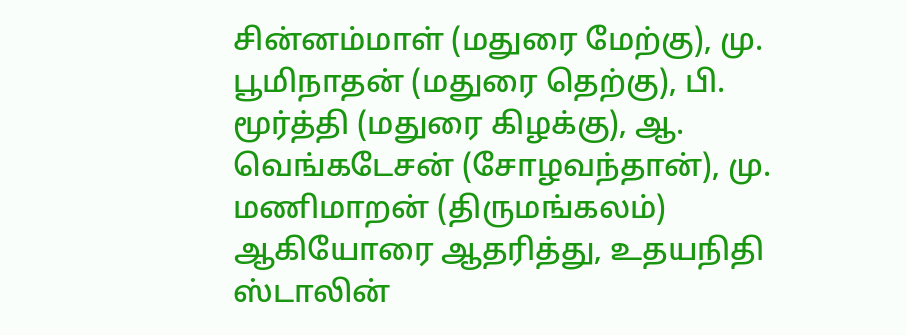சின்னம்மாள் (மதுரை மேற்கு), மு. பூமிநாதன் (மதுரை தெற்கு), பி. மூர்த்தி (மதுரை கிழக்கு), ஆ. வெங்கடேசன் (சோழவந்தான்), மு. மணிமாறன் (திருமங்கலம்) ஆகியோரை ஆதரித்து, உதயநிதி ஸ்டாலின்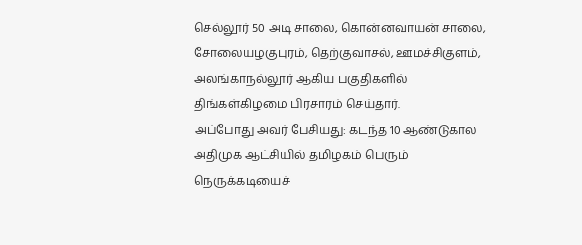செல்லூர் 50 அடி சாலை, கொன்னவாயன் சாலை, சோலையழகுபுரம், தெற்குவாசல், ஊமச்சிகுளம், அலங்காநல்லூர் ஆகிய பகுதிகளில் திங்கள்கிழமை பிரசாரம் செய்தார்.
அப்போது அவர் பேசியது: கடந்த 10 ஆண்டுகால அதிமுக ஆட்சியில் தமிழகம் பெரும் நெருக்கடியைச்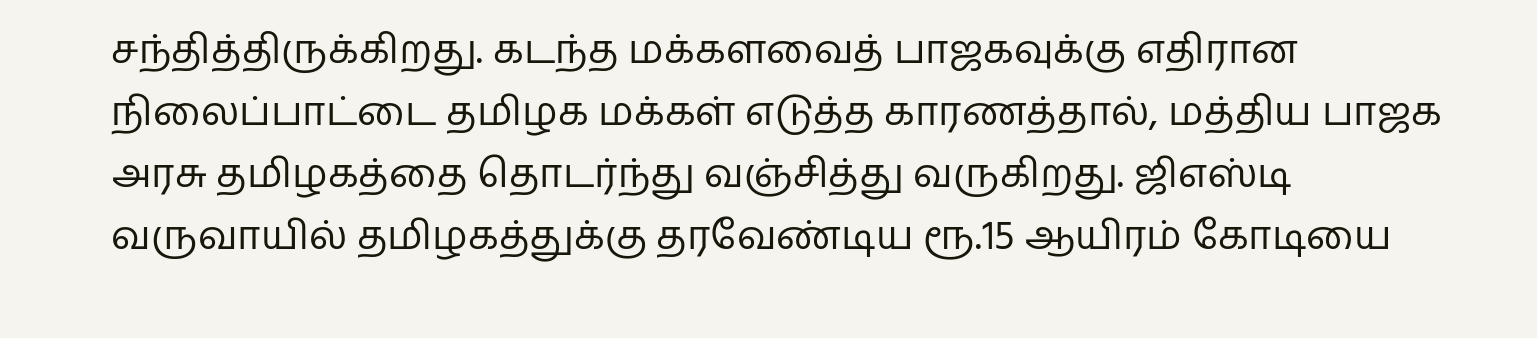சந்தித்திருக்கிறது. கடந்த மக்களவைத் பாஜகவுக்கு எதிரான நிலைப்பாட்டை தமிழக மக்கள் எடுத்த காரணத்தால், மத்திய பாஜக அரசு தமிழகத்தை தொடர்ந்து வஞ்சித்து வருகிறது. ஜிஎஸ்டி வருவாயில் தமிழகத்துக்கு தரவேண்டிய ரூ.15 ஆயிரம் கோடியை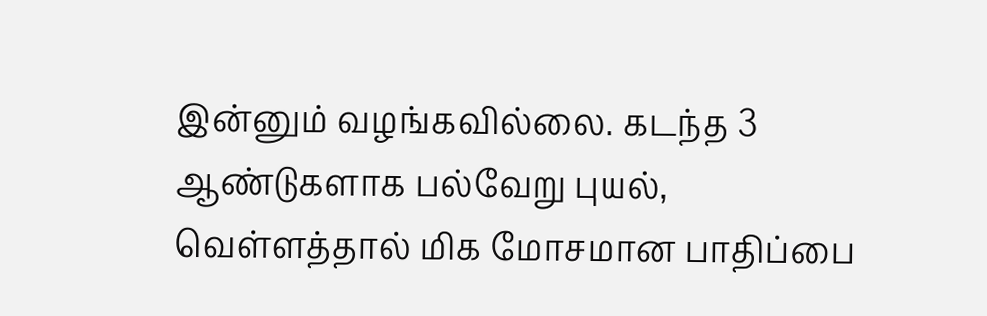இன்னும் வழங்கவில்லை. கடந்த 3 ஆண்டுகளாக பல்வேறு புயல், வெள்ளத்தால் மிக மோசமான பாதிப்பை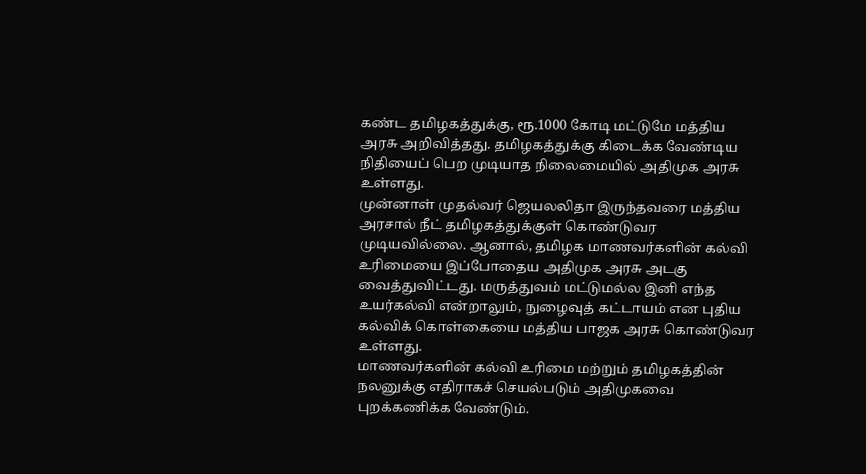கண்ட தமிழகத்துக்கு, ரூ.1000 கோடி மட்டுமே மத்திய அரசு அறிவித்தது. தமிழகத்துக்கு கிடைக்க வேண்டிய நிதியைப் பெற முடியாத நிலைமையில் அதிமுக அரசு உள்ளது.
முன்னாள் முதல்வர் ஜெயலலிதா இருந்தவரை மத்திய அரசால் நீட் தமிழகத்துக்குள் கொண்டுவர முடியவில்லை. ஆனால், தமிழக மாணவர்களின் கல்வி உரிமையை இப்போதைய அதிமுக அரசு அடகு வைத்துவிட்டது. மருத்துவம் மட்டுமல்ல இனி எந்த உயர்கல்வி என்றாலும், நுழைவுத் கட்டாயம் என புதிய கல்விக் கொள்கையை மத்திய பாஜக அரசு கொண்டுவர உள்ளது.
மாணவர்களின் கல்வி உரிமை மற்றும் தமிழகத்தின் நலனுக்கு எதிராகச் செயல்படும் அதிமுகவை புறக்கணிக்க வேண்டும்.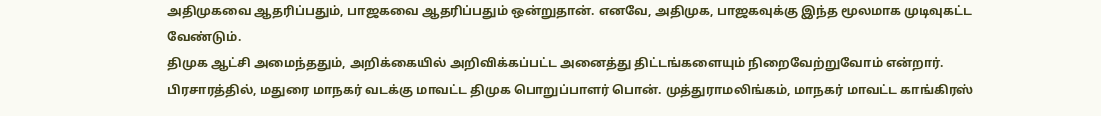அதிமுகவை ஆதரிப்பதும், பாஜகவை ஆதரிப்பதும் ஒன்றுதான். எனவே, அதிமுக, பாஜகவுக்கு இந்த மூலமாக முடிவுகட்ட வேண்டும்.
திமுக ஆட்சி அமைந்ததும், அறிக்கையில் அறிவிக்கப்பட்ட அனைத்து திட்டங்களையும் நிறைவேற்றுவோம் என்றார்.
பிரசாரத்தில், மதுரை மாநகர் வடக்கு மாவட்ட திமுக பொறுப்பாளர் பொன். முத்துராமலிங்கம், மாநகர் மாவட்ட காங்கிரஸ்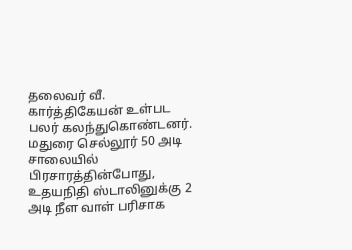தலைவர் வீ. கார்த்திகேயன் உள்பட பலர் கலந்துகொண்டனர்.
மதுரை செல்லூர் 50 அடி சாலையில் பிரசாரத்தின்போது, உதயநிதி ஸ்டாலினுக்கு 2 அடி நீள வாள் பரிசாக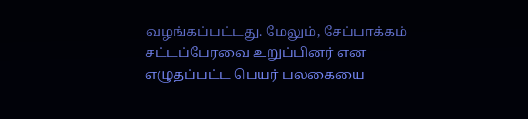வழங்கப்பட்டது. மேலும், சேப்பாக்கம் சட்டப்பேரவை உறுப்பினர் என எழுதப்பட்ட பெயர் பலகையை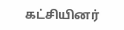கட்சியினர்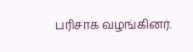பரிசாக வழங்கினர்.